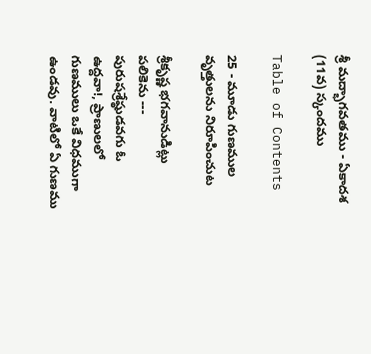శ్రీ మద్భాగవతము - ఏకాదశ (11వ) స్కందము

Table of Contents

25 - మూడు గుణముల వృత్తులను నిరూపించుట

శ్రీకృష్ణ భగవానుడిట్లు పలికెను --- పురుషశ్రేష్ఠుడవగు ఓ ఉద్దవా!, ప్రాణులలో గుణములు ఒకే విధముగా ఉండవు. వాటిలో ఏ గుణము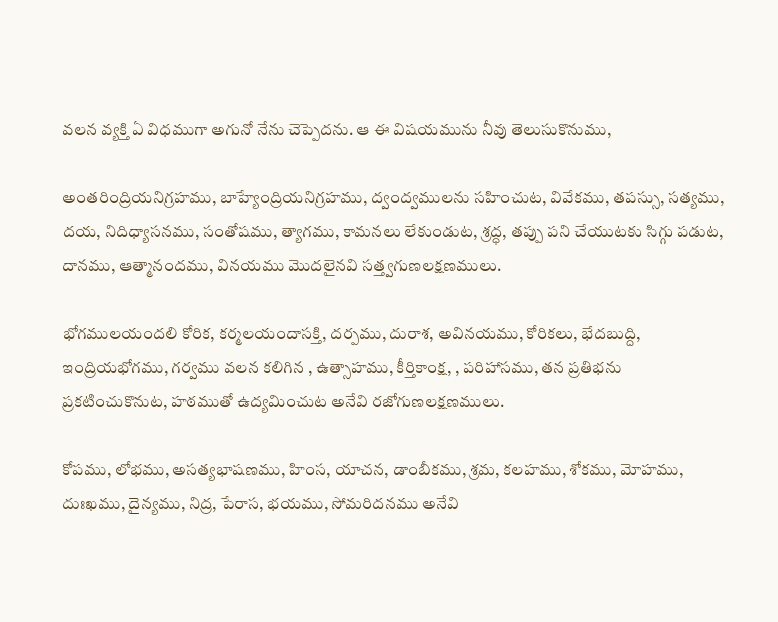వలన వ్యక్తి ఏ విధముగా అగునో నేను చెప్పెదను. ఆ ఈ విషయమును నీవు తెలుసుకొనుము,

అంతరింద్రియనిగ్రహము, బాహ్యేంద్రియనిగ్రహము, ద్వంద్వములను సహించుట, వివేకము, తపస్సు, సత్యము, దయ, నిదిధ్యాసనము, సంతోషము, త్యాగము, కామనలు లేకుండుట, శ్రద్ధ, తప్పు పని చేయుటకు సిగ్గు పడుట, దానము, ఆత్మానందము, వినయము మొదలైనవి సత్త్వగుణలక్షణములు.

భోగములయందలి కోరిక, కర్మలయందాసక్తి, దర్పము, దురాశ, అవినయము, కోరికలు, భేదబుద్ది, ఇంద్రియభోగము, గర్వము వలన కలిగిన , ఉత్సాహము, కీర్తికాంక్ష, , పరిహాసము, తన ప్రతిభను ప్రకటించుకొనుట, హఠముతో ఉద్యమించుట అనేవి రజోగుణలక్షణములు.

కోపము, లోభము, అసత్యభాషణము, హింస, యాచన, డాంబీకము, శ్రమ, కలహము, శోకము, మోహము, దుఃఖము, దైన్యము, నిద్ర, పేరాస, భయము, సోమరిదనము అనేవి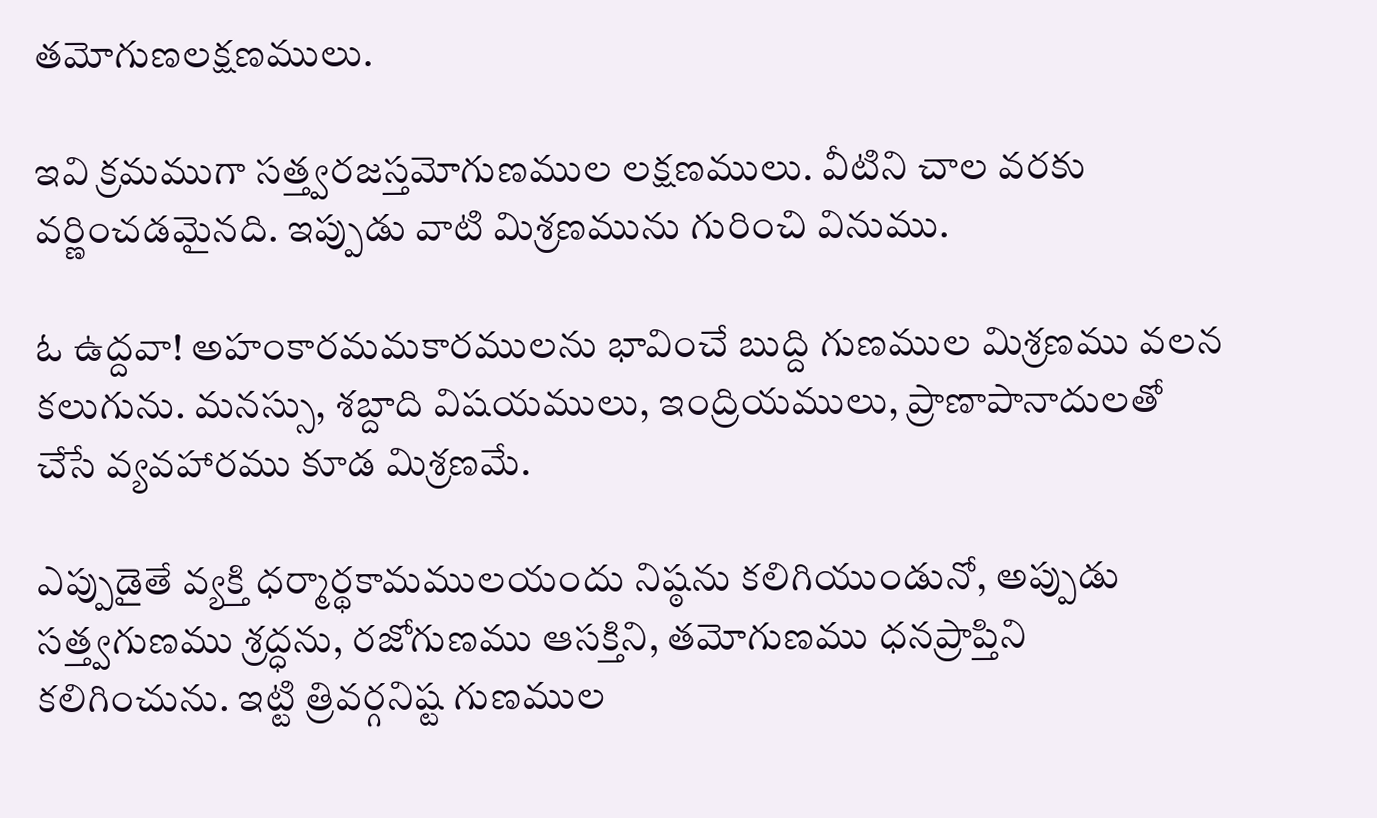తమోగుణలక్షణములు.

ఇవి క్రమముగా సత్త్వరజస్తమోగుణముల లక్షణములు. వీటిని చాల వరకు వర్ణించడమైనది. ఇప్పుడు వాటి మిశ్రణమును గురించి వినుము.

ఓ ఉద్దవా! అహంకారమమకారములను భావించే బుద్ది గుణముల మిశ్రణము వలన కలుగును. మనస్సు, శబ్దాది విషయములు, ఇంద్రియములు, ప్రాణాపానాదులతో చేసే వ్యవహారము కూడ మిశ్రణమే.

ఎప్పుడైతే వ్యక్తి ధర్మార్థకామములయందు నిష్ఠను కలిగియుండునో, అప్పుడు సత్త్వగుణము శ్రద్ధను, రజోగుణము ఆసక్తిని, తమోగుణము ధనప్రాప్తిని కలిగించును. ఇట్టి త్రివర్గనిష్ట గుణముల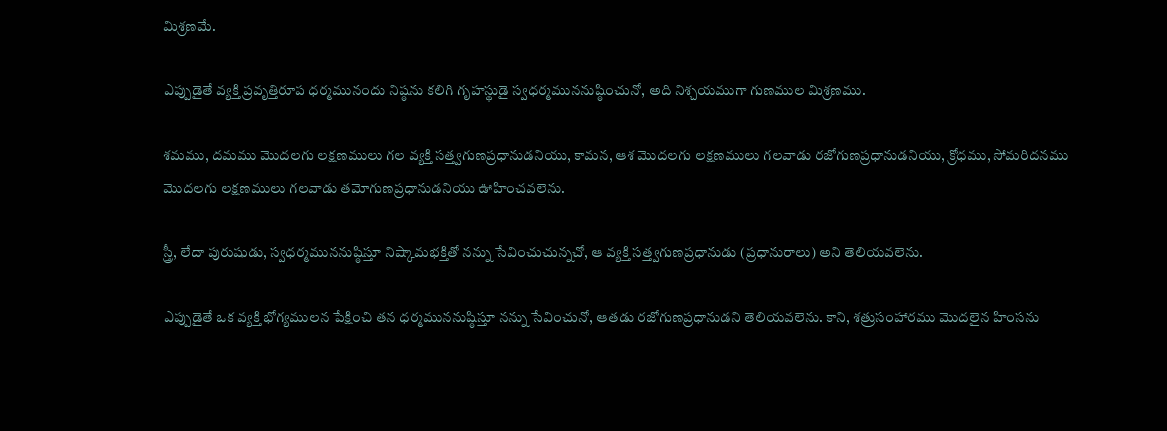మిశ్రణమే.

ఎప్పుడైతే వ్యక్తి ప్రవృత్తిరూప ధర్మమునందు నిష్ఠను కలిగి గృహస్థుడై స్వధర్మముననుష్ఠించునో, అది నిశ్చయముగా గుణముల మిశ్రణము.

శమము, దమము మొదలగు లక్షణములు గల వ్యక్తి సత్త్వగుణప్రధానుడనియు, కామన, ఆశ మొదలగు లక్షణములు గలవాడు రజోగుణప్రధానుడనియు, క్రోధము, సోమరిదనము మొదలగు లక్షణములు గలవాడు తమోగుణప్రధానుడనియు ఊహించవలెను.

స్త్రీ, లేదా పురుషుడు, స్వధర్మముననుష్ఠిస్తూ నిష్కామభక్తితో నన్ను సేవించుచున్నచో, ఆ వ్యక్తి సత్త్వగుణప్రధానుడు (ప్రధానురాలు) అని తెలియవలెను.

ఎప్పుడైతే ఒక వ్యక్తి భోగ్యములన పేక్షించి తన ధర్మముననుష్ఠిస్తూ నన్ను సేవించునో, ఆతడు రజోగుణప్రధానుడని తెలియవలెను. కాని, శత్రుసంహారము మొదలైన హింసను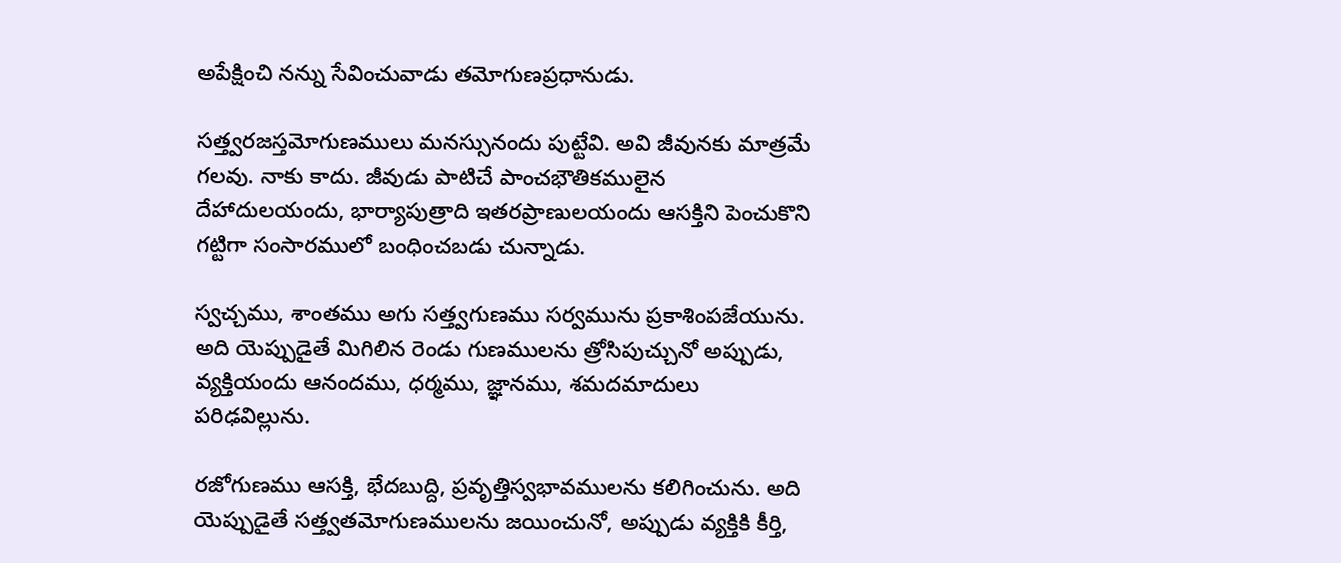అపేక్షించి నన్ను సేవించువాడు తమోగుణప్రధానుడు.

సత్త్వరజస్తమోగుణములు మనస్సునందు పుట్టేవి. అవి జీవునకు మాత్రమే గలవు. నాకు కాదు. జీవుడు పాటిచే పాంచభౌతికములైన దేహాదులయందు, భార్యాపుత్రాది ఇతరప్రాణులయందు ఆసక్తిని పెంచుకొని గట్టిగా సంసారములో బంధించబడు చున్నాడు.

స్వచ్చము, శాంతము అగు సత్త్వగుణము సర్వమును ప్రకాశింపజేయును. అది యెప్పుడైతే మిగిలిన రెండు గుణములను త్రోసిపుచ్చునో అప్పుడు, వ్యక్తియందు ఆనందము, ధర్మము, జ్ఞానము, శమదమాదులు పరిఢవిల్లును.

రజోగుణము ఆసక్తి, భేదబుద్ది, ప్రవృత్తిస్వభావములను కలిగించును. అది యెప్పుడైతే సత్త్వతమోగుణములను జయించునో, అప్పుడు వ్యక్తికి కీర్తి,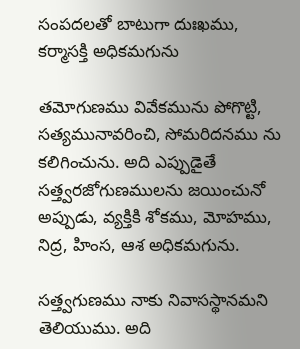సంపదలతో బాటుగా దుఃఖము, కర్మాసక్తి అధికమగును

తమోగుణము వివేకమును పోగొట్టి, సత్యమునావరించి, సోమరిదనము ను కలిగించును. అది ఎప్పుడైతే సత్త్వరజోగుణములను జయించునో అప్పుడు, వ్యక్తికి శోకము, మోహము, నిద్ర, హింస, ఆశ అధికమగును.

సత్త్వగుణము నాకు నివాసస్థానమని తెలియుము. అది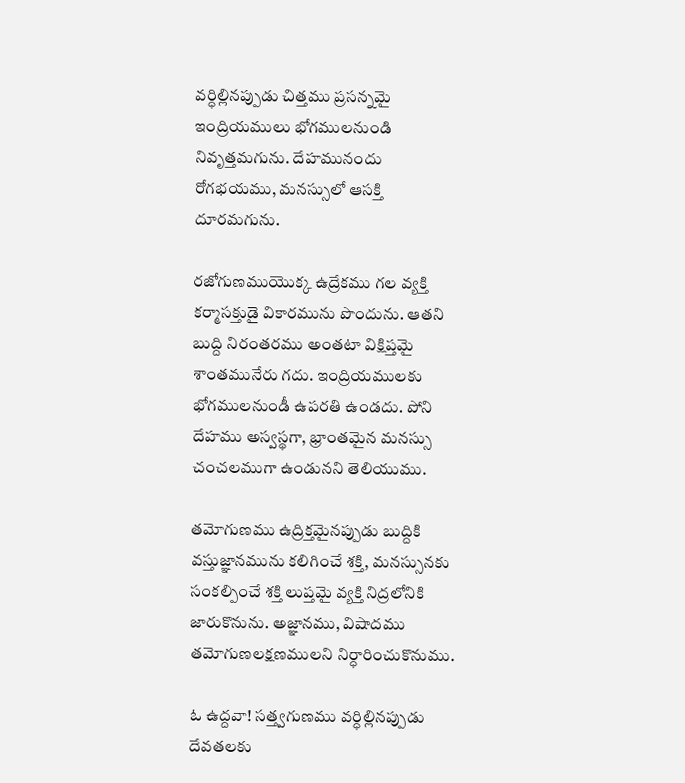వర్ధిల్లినప్పుడు చిత్తము ప్రసన్నమై ఇంద్రియములు భోగములనుండి నివృత్తమగును. దేహమునందు రోగభయము, మనస్సులో ఆసక్తి దూరమగును.

రజోగుణముయొక్క ఉద్రేకము గల వ్యక్తి కర్మాసక్తుడై వికారమును పొందును. ఆతని బుద్ది నిరంతరము అంతటా విక్షిప్తమై శాంతమునేరు గదు. ఇంద్రియములకు భోగములనుండీ ఉపరతి ఉండదు. పోని దేహము అస్వస్థగా, భ్రాంతమైన మనస్సు చంచలముగా ఉండునని తెలియుము.

తమోగుణము ఉద్రిక్తమైనప్పుడు బుద్దికి వస్తుజ్ఞానమును కలిగించే శక్తి, మనస్సునకు సంకల్పించే శక్తి లుప్తమై వ్యక్తి నిద్రలోనికి జారుకొనును. అజ్ఞానము, విషాదము తమోగుణలక్షణములని నిర్ధారించుకొనుము.

ఓ ఉద్దవా! సత్త్వగుణము వర్ధిల్లినప్పుడు దేవతలకు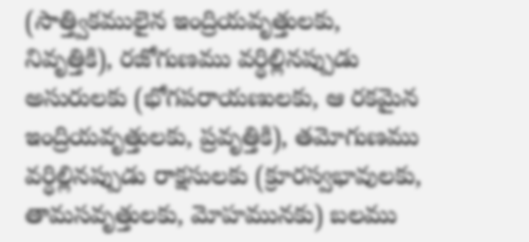(సాత్త్వికములైన ఇంద్రియవృత్తులకు, నివృత్తికి), రజోగుణము వర్ధిల్లినప్పుడు అసురులకు (భోగపరాయణులకు, ఆ రకమైన ఇంద్రియవృత్తులకు, ప్రవృత్తికి), తమోగుణము వర్ధిల్లినప్పుడు రాక్షసులకు (క్రూరస్వభావులకు, తామసవృత్తులకు, మోహమునకు) బలము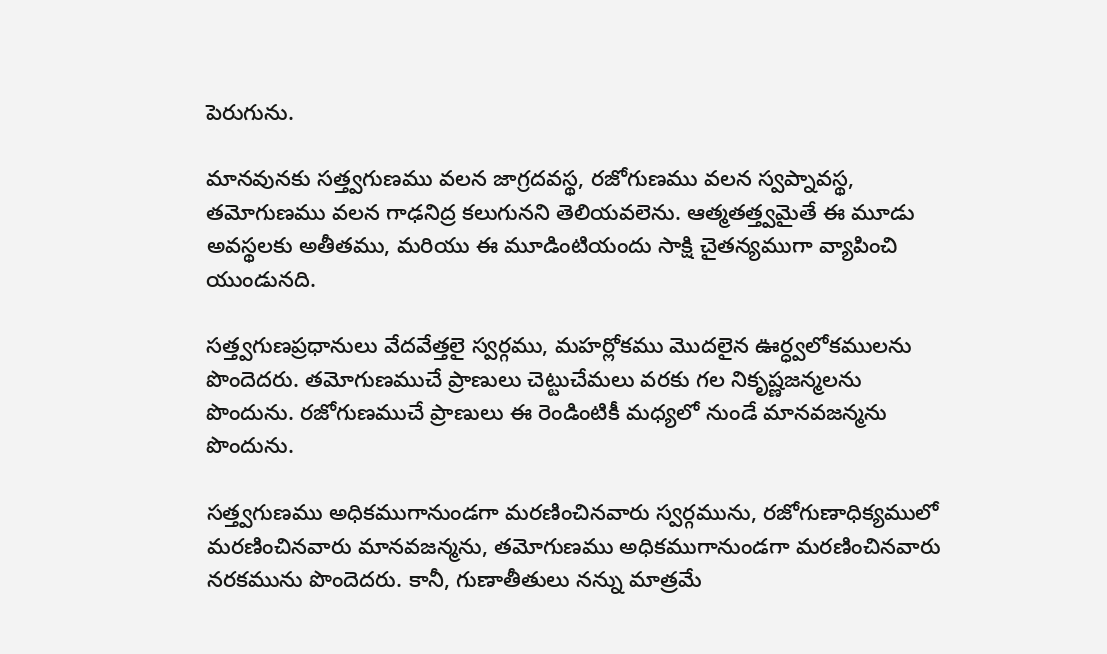పెరుగును.

మానవునకు సత్త్వగుణము వలన జాగ్రదవస్థ, రజోగుణము వలన స్వప్నావస్థ, తమోగుణము వలన గాఢనిద్ర కలుగునని తెలియవలెను. ఆత్మతత్త్వమైతే ఈ మూడు అవస్థలకు అతీతము, మరియు ఈ మూడింటియందు సాక్షి చైతన్యముగా వ్యాపించి యుండునది.

సత్త్వగుణప్రధానులు వేదవేత్తలై స్వర్గము, మహర్లోకము మొదలైన ఊర్ధ్వలోకములను పొందెదరు. తమోగుణముచే ప్రాణులు చెట్టుచేమలు వరకు గల నికృష్ణజన్మలను పొందును. రజోగుణముచే ప్రాణులు ఈ రెండింటికీ మధ్యలో నుండే మానవజన్మను పొందును.

సత్త్వగుణము అధికముగానుండగా మరణించినవారు స్వర్గమును, రజోగుణాధిక్యములో మరణించినవారు మానవజన్మను, తమోగుణము అధికముగానుండగా మరణించినవారు నరకమును పొందెదరు. కానీ, గుణాతీతులు నన్ను మాత్రమే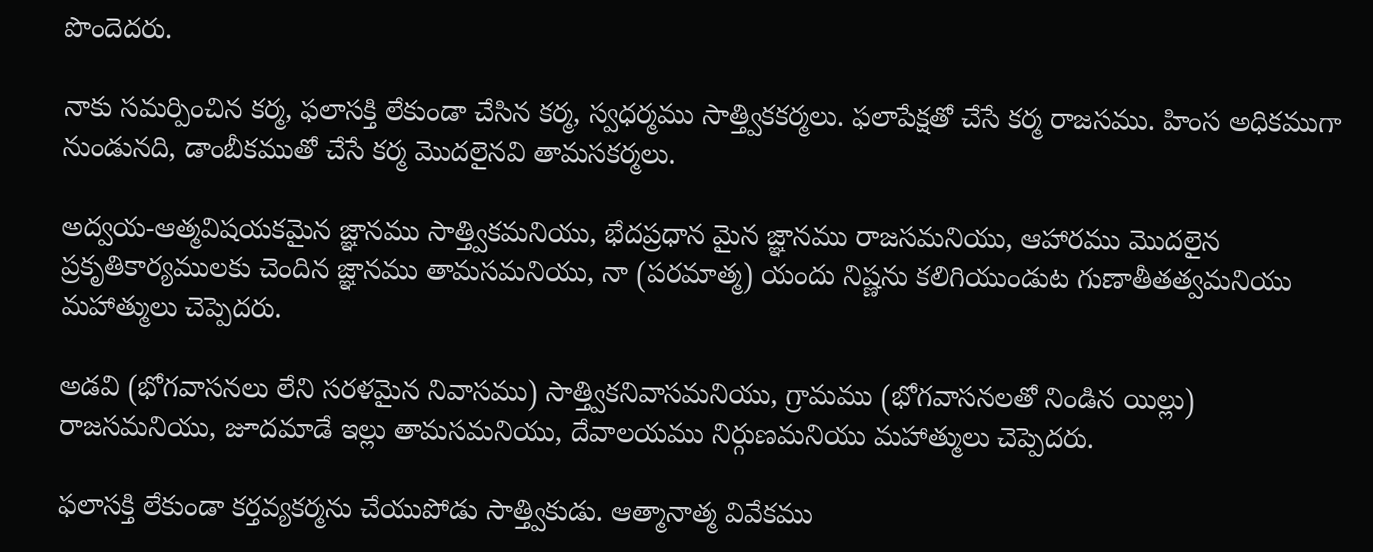పొందెదరు.

నాకు సమర్పించిన కర్మ, ఫలాసక్తి లేకుండా చేసిన కర్మ, స్వధర్మము సాత్త్వికకర్మలు. ఫలాపేక్షతో చేసే కర్మ రాజసము. హింస అధికముగా నుండునది, డాంబీకముతో చేసే కర్మ మొదలైనవి తామసకర్మలు.

అద్వయ-ఆత్మవిషయకమైన జ్ఞానము సాత్త్వికమనియు, భేదప్రధాన మైన జ్ఞానము రాజసమనియు, ఆహారము మొదలైన ప్రకృతికార్యములకు చెందిన జ్ఞానము తామసమనియు, నా (పరమాత్మ) యందు నిష్ణను కలిగియుండుట గుణాతీతత్వమనియు మహాత్ములు చెప్పెదరు.

అడవి (భోగవాసనలు లేని సరళమైన నివాసము) సాత్త్వికనివాసమనియు, గ్రామము (భోగవాసనలతో నిండిన యిల్లు) రాజసమనియు, జూదమాడే ఇల్లు తామసమనియు, దేవాలయము నిర్గుణమనియు మహాత్ములు చెప్పెదరు.

ఫలాసక్తి లేకుండా కర్తవ్యకర్మను చేయుపోడు సాత్త్వికుడు. ఆత్మానాత్మ వివేకము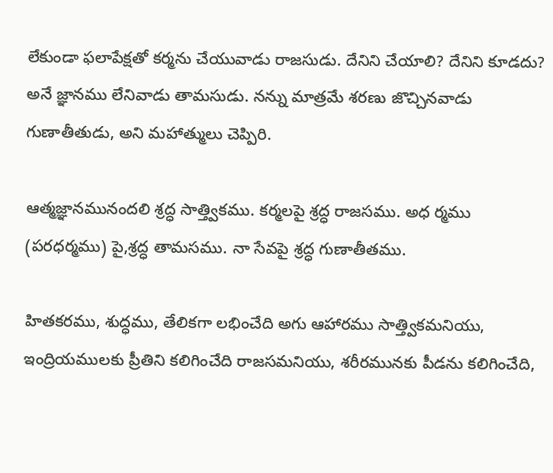లేకుండా ఫలాపేక్షతో కర్మను చేయువాడు రాజసుడు. దేనిని చేయాలి? దేనిని కూడదు? అనే జ్ఞానము లేనివాడు తామసుడు. నన్ను మాత్రమే శరణు జొచ్చినవాడు గుణాతీతుడు, అని మహాత్ములు చెప్పిరి.

ఆత్మజ్ఞానమునందలి శ్రద్ధ సాత్త్వికము. కర్మలపై శ్రద్ధ రాజసము. అధ ర్మము (పరధర్మము) పై,శ్రద్ధ తామసము. నా సేవపై శ్రద్ధ గుణాతీతము.

హితకరము, శుద్ధము, తేలికగా లభించేది అగు ఆహారము సాత్త్వికమనియు, ఇంద్రియములకు ప్రీతిని కలిగించేది రాజసమనియు, శరీరమునకు పీడను కలిగించేది,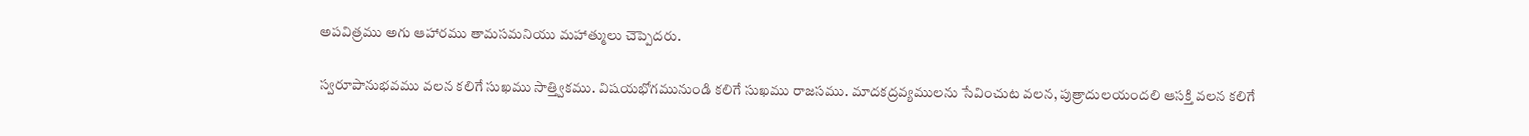అపవిత్రము అగు ఆహారము తామసమనియు మహాత్ములు చెప్పెదరు.

స్వరూపానుభవము వలన కలిగే సుఖము సాత్త్వికము. విషయభోగమునుండి కలిగే సుఖము రాజసము. మాదకద్రవ్యములను సేవించుట వలన, పుత్రాదులయందలి ఆసక్తి వలన కలిగే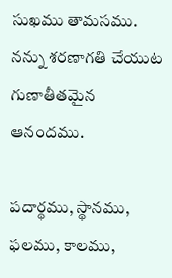సుఖము తామసము. నన్ను శరణాగతి చేయుట గుణాతీతమైన ఆనందము.

పదార్థము, స్థానము, ఫలము, కాలము,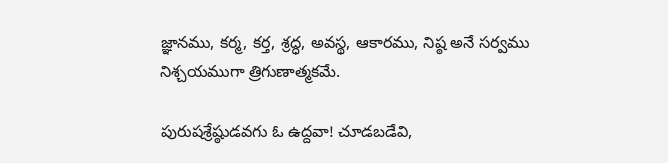జ్ఞానము, కర్మ, కర్త, శ్రద్ధ, అవస్థ, ఆకారము, నిష్ఠ అనే సర్వము నిశ్చయముగా త్రిగుణాత్మకమే.

పురుషశ్రేష్ఠుడవగు ఓ ఉద్దవా! చూడబడేవి,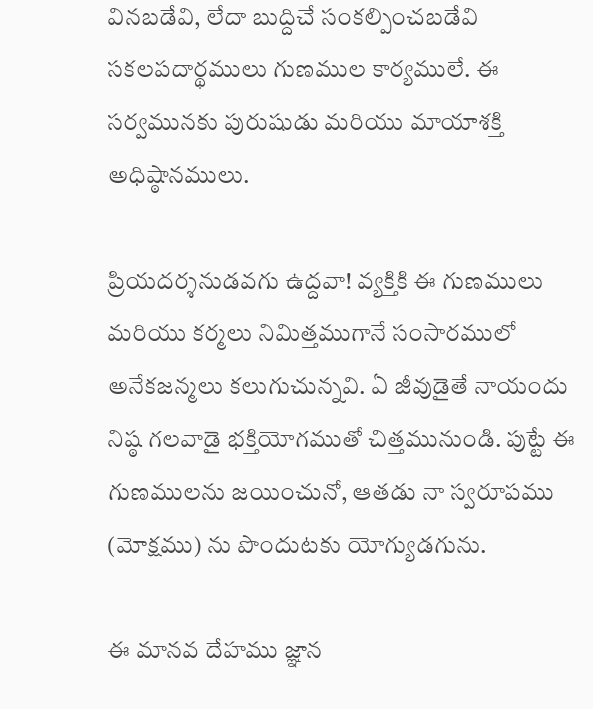వినబడేవి, లేదా బుద్దిచే సంకల్పించబడేవి సకలపదార్థములు గుణముల కార్యములే. ఈ సర్వమునకు పురుషుడు మరియు మాయాశక్తి అధిష్ఠానములు.

ప్రియదర్శనుడవగు ఉద్దవా! వ్యక్తికి ఈ గుణములు మరియు కర్మలు నిమిత్తముగానే సంసారములో అనేకజన్మలు కలుగుచున్నవి. ఏ జీవుడైతే నాయందు నిష్ఠ గలవాడై భక్తియోగముతో చిత్తమునుండి. పుట్టే ఈ గుణములను జయించునో, ఆతడు నా స్వరూపము (మోక్షము) ను పొందుటకు యోగ్యుడగును.

ఈ మానవ దేహము జ్ఞాన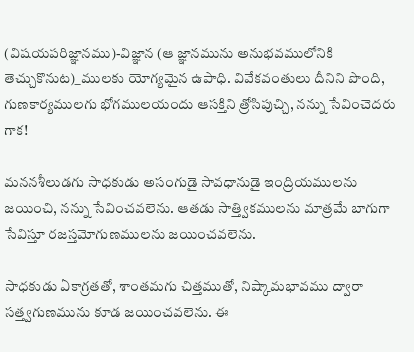(విషయపరిజ్ఞానము)-విజ్ఞాన (ఆ జ్ఞానమును అనుభవములోనికి తెచ్చుకొనుట)_ములకు యోగ్యమైన ఉపాధి. వివేకవంతులు దీనిని పొంది, గుణకార్యములగు భోగములయందు ఆసక్తిని త్రోసిపుచ్చి, నన్ను సేవించెదరు గాక!

మననశీలుడగు సాధకుడు అసంగుడై సావధానుడై ఇంద్రియములను జయించి, నన్ను సేవించవలెను. ఆతడు సాత్త్వికములను మాత్రమే బాగుగా సేవిస్తూ రజస్తమోగుణములను జయించవలెను.

సాధకుడు ఏకాగ్రతతో, శాంతమగు చిత్తముతో, నిష్కామభావము ద్వారా సత్త్వగుణమును కూడ జయించవలెను. ఈ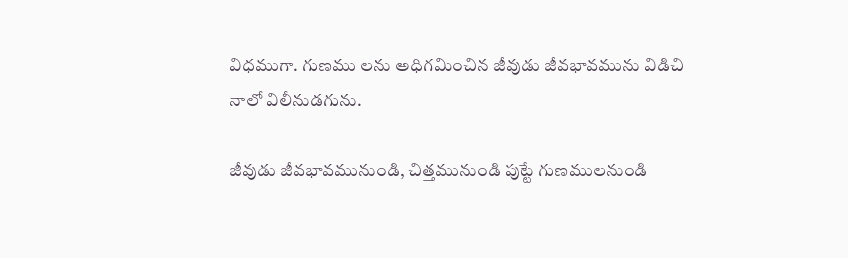విధముగా. గుణము లను అధిగమించిన జీవుడు జీవభావమును విడిచి నాలో విలీనుడగును.

జీవుడు జీవభావమునుండి, చిత్తమునుండి పుట్టే గుణములనుండి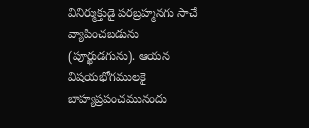వినిర్ముక్తుడై పరబ్రహ్మనగు సాచే వ్యాపించబడును (పూర్ఖుడగును). ఆయన విషయభోగములకై బాహ్యప్రపంచమునందు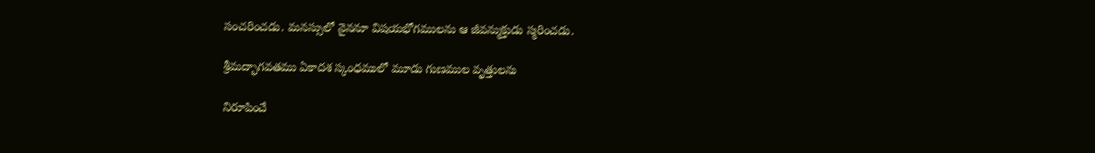సంచరించడు. మనస్సులో నైననూ విషయభోగములను ఆ జీవన్ముక్తుడు స్మరించడు.

శ్రీమద్భాగవతము ఏకాదశ స్కంధములో మూడు గుణముల వృత్తులను

నిరూపించే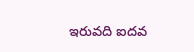ఇరువది ఐదవ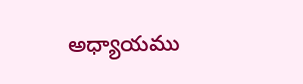అధ్యాయము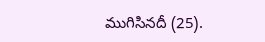ముగిసినదీ (25).